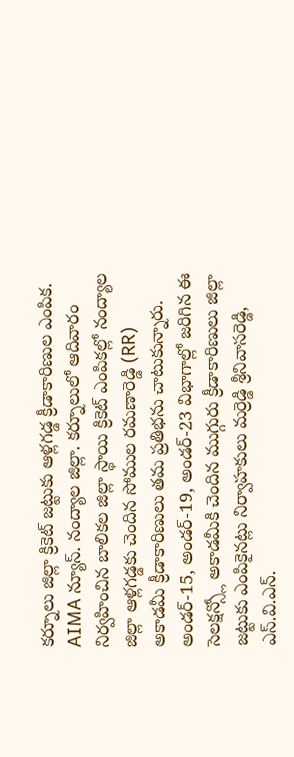కర్నూలు జిల్లా క్రికెట్ జట్టుకు ఆళ్లగడ్డ క్రీడాకారిణుల ఎంపిక.
AIMA న్యూస్. నంద్యాల జిల్లా. కర్నూలులో ఆదివారం నిర్వహించిన బాలికల జిల్లా స్థాయి క్రికెట్ ఎంపికల్లో నంద్యాల జిల్లా ఆళ్లగడ్డకు చెందిన సోముల రమణారెడ్డి (RR) అకాడమీ క్రీడాకారిణులు తమ ప్రతిభను చాటుకున్నారు. అండర్-15, అండర్-19, అండర్-23 విభాగాల్లో జరిగిన ఈ సెలక్షన్స్లో అకాడమీకి చెందిన ముగ్గురు క్రీడాకారిణులు జిల్లా జట్టుకు ఎంపికైనట్లు నిర్వాహకులు మర్రెడ్డి శ్రీనివాసరెడ్డి, ఎస్.వి.ఎన్.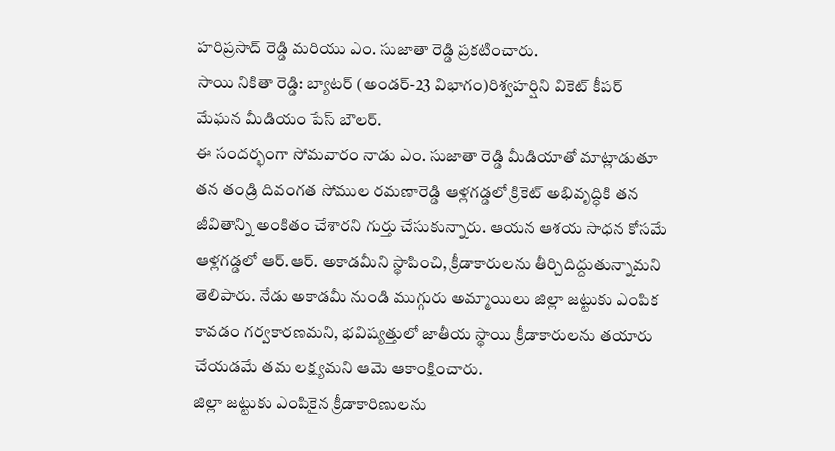హరిప్రసాద్ రెడ్డి మరియు ఎం. సుజాతా రెడ్డి ప్రకటించారు.
సాయి నికితా రెడ్డి: బ్యాటర్ (అండర్-23 విభాగం)రిశ్వహర్షిని వికెట్ కీపర్
మేఘన మీడియం పేస్ బౌలర్.
ఈ సందర్భంగా సోమవారం నాడు ఎం. సుజాతా రెడ్డి మీడియాతో మాట్లాడుతూ తన తండ్రి దివంగత సోముల రమణారెడ్డి ఆళ్లగడ్డలో క్రికెట్ అభివృద్ధికి తన జీవితాన్ని అంకితం చేశారని గుర్తు చేసుకున్నారు. ఆయన ఆశయ సాధన కోసమే ఆళ్లగడ్డలో ఆర్.ఆర్. అకాడమీని స్థాపించి, క్రీడాకారులను తీర్చిదిద్దుతున్నామని తెలిపారు. నేడు అకాడమీ నుండి ముగ్గురు అమ్మాయిలు జిల్లా జట్టుకు ఎంపిక కావడం గర్వకారణమని, భవిష్యత్తులో జాతీయ స్థాయి క్రీడాకారులను తయారు చేయడమే తమ లక్ష్యమని ఆమె ఆకాంక్షించారు.
జిల్లా జట్టుకు ఎంపికైన క్రీడాకారిణులను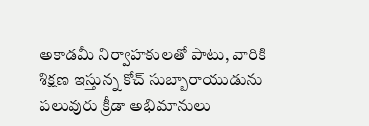అకాడమీ నిర్వాహకులతో పాటు, వారికి శిక్షణ ఇస్తున్న కోచ్ సుబ్బారాయుడును పలువురు క్రీడా అభిమానులు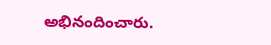అభినందించారు.